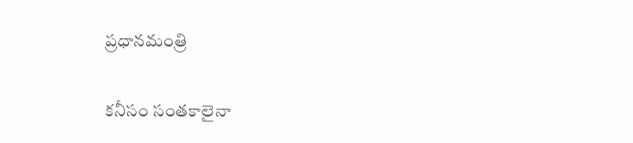ప్రధానమంత్రి

కనీసం సంతకాలైనా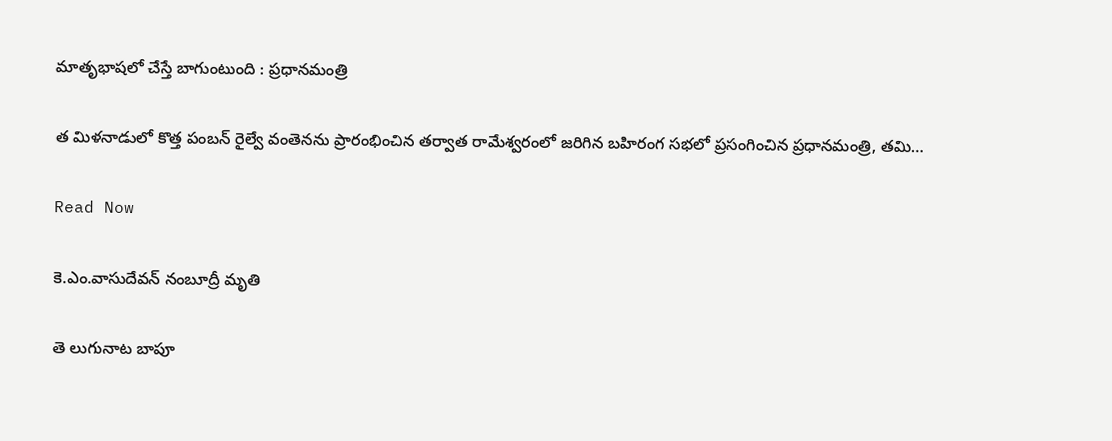మాతృభాషలో చేస్తే బాగుంటుంది : ప్రధానమంత్రి

త మిళనాడులో కొత్త పంబన్ రైల్వే వంతెనను ప్రారంభించిన తర్వాత రామేశ్వరంలో జరిగిన బహిరంగ సభలో ప్రసంగించిన ప్రధానమంత్రి, తమి…

Read Now

కె.ఎం.వాసుదేవన్‌ నంబూద్రీ మృతి

తె లుగునాట బాపూ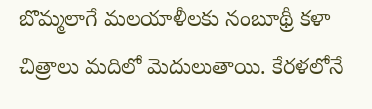బొమ్మలాగే మలయాళీలకు నంబూథ్రీ కళా చిత్రాలు మదిలో మెదులుతాయి. కేరళలోనే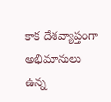కాక దేశవ్యాప్తంగా అభిమానులు ఉన్న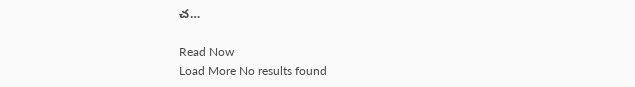చ…

Read Now
Load More No results found